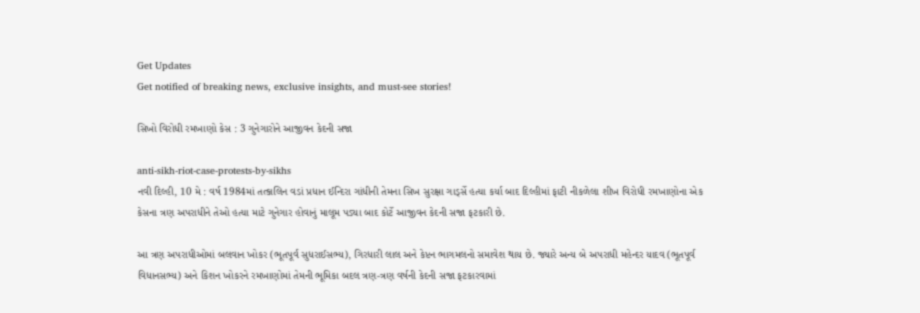Get Updates
Get notified of breaking news, exclusive insights, and must-see stories!

સિખો વિરોધી રમખાણો કેસ : 3 ગુનેગારોને આજીવન કેદની સજા

anti-sikh-riot-case-protests-by-sikhs
નવી દિલ્હી, 10 મે : વર્ષ 1984માં તત્કાલિન વડાં પ્રધાન ઈન્દિરા ગાંધીની તેમના સિખ સુરક્ષા ગાર્ડ્સે હત્યા કર્યા બાદ દિલ્હીમાં ફાટી નીકળેલા શીખ વિરોધી રમખાણોના એક કેસના ત્રણ અપરાધીને તેઓ હત્યા માટે ગુનેગાર હોવાનું માલૂમ પડ્યા બાદ કોર્ટે આજીવન કેદની સજા ફટકારી છે.

આ ત્રણ અપરાધીઓમાં બલવાન ખોકર (ભૂતપૂર્વ સુધરાઈસભ્ય), ગિરધારી લાલ અને કેપ્ટન ભાગમલનો સમાવેશ થાય છે. જ્યારે અન્ય બે અપરાધી મહેન્દર યાદવ (ભૂતપૂર્વ વિધાનસભ્ય) અને કિશન ખોકરને રમખાણોમાં તેમની ભૂમિકા બદલ ત્રણ-ત્રણ વર્ષની કેદની સજા ફટકારવામાં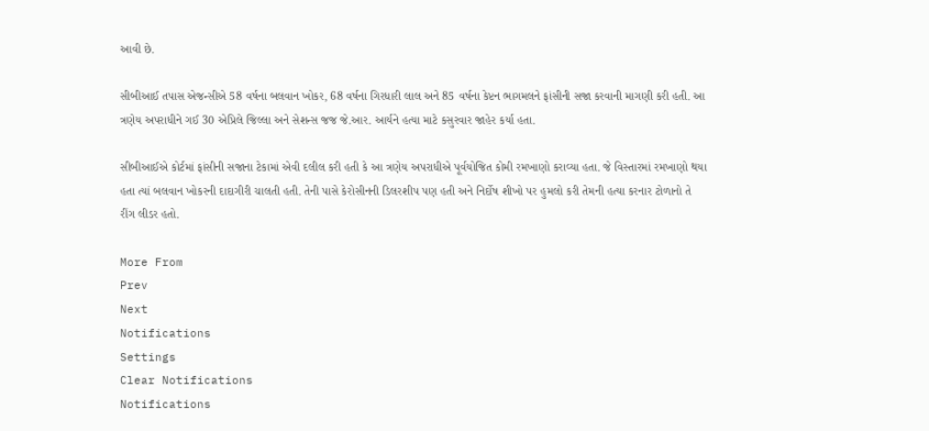આવી છે.

સીબીઆઈ તપાસ એજન્સીએ 58 વર્ષના બલવાન ખોકર, 68 વર્ષના ગિરધારી લાલ અને 85 વર્ષના કેપ્ટન ભાગમલને ફાંસીની સજા કરવાની માગણી કરી હતી. આ ત્રણેય અપરાધીને ગઈ 30 એપ્રિલે જિલ્લા અને સેશન્સ જજ જે.આર. આર્યને હત્યા માટે કસુરવાર જાહેર કર્યા હતા.

સીબીઆઈએ કોર્ટમાં ફાંસીની સજાના ટેકામાં એવી દલીલ કરી હતી કે આ ત્રણેય અપરાધીએ પૂર્વયોજિત કોમી રમખાણો કરાવ્યા હતા. જે વિસ્તારમાં રમખાણો થયા હતા ત્યાં બલવાન ખોકરની દાદાગીરી ચાલતી હતી. તેની પાસે કેરોસીનની ડિલરશીપ પણ હતી અને નિર્દોષ શીખો પર હુમલો કરી તેમની હત્યા કરનાર ટોળાનો તે રીંગ લીડર હતો.

More From
Prev
Next
Notifications
Settings
Clear Notifications
Notifications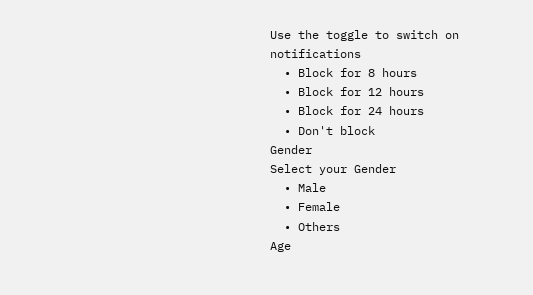Use the toggle to switch on notifications
  • Block for 8 hours
  • Block for 12 hours
  • Block for 24 hours
  • Don't block
Gender
Select your Gender
  • Male
  • Female
  • Others
Age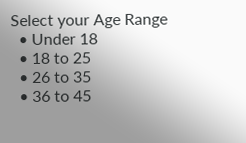Select your Age Range
  • Under 18
  • 18 to 25
  • 26 to 35
  • 36 to 45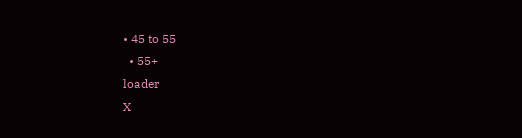• 45 to 55
  • 55+
loader
X